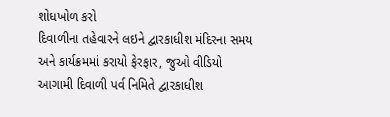શોધખોળ કરો
દિવાળીના તહેવારને લઇને દ્વારકાધીશ મંદિરના સમય અને કાર્યક્રમમાં કરાયો ફેરફાર, જુઓ વીડિયો
આગામી દિવાળી પર્વ નિમિતે દ્વારકાધીશ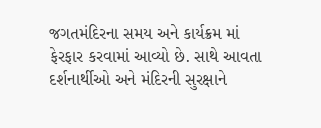જગતમંદિરના સમય અને કાર્યક્રમ માં ફેરફાર કરવામાં આવ્યો છે. સાથે આવતા દર્શનાર્થીઓ અને મંદિરની સુરક્ષાને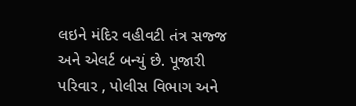લઇને મંદિર વહીવટી તંત્ર સજ્જ અને એલર્ટ બન્યું છે. પૂજારી પરિવાર , પોલીસ વિભાગ અને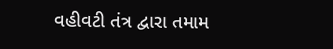વહીવટી તંત્ર દ્વારા તમામ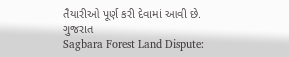તૈયારીઓ પૂર્ણ કરી દેવામાં આવી છે.
ગુજરાત
Sagbara Forest Land Dispute: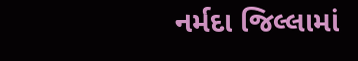નર્મદા જિલ્લામાં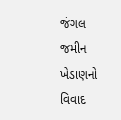જંગલ જમીન ખેડાણનો વિવાદ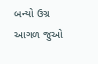બન્યો ઉગ્ર
આગળ જુઓ